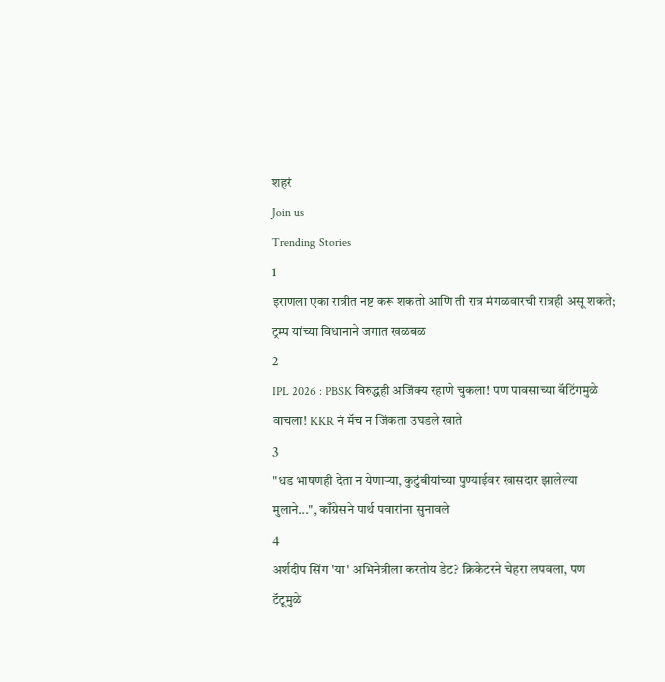शहरं
Join us
Trending Stories
1
इराणला एका रात्रीत नष्ट करू शकतो आणि ती रात्र मंगळवारची रात्रही असू शकते; ट्रम्प यांच्या विधानाने जगात खळबळ
2
IPL 2026 : PBSK विरुद्धही अजिंक्य रहाणे चुकला! पण पावसाच्या बॅटिंगमुळे वाचला! KKR नं मॅच न जिंकता उघडले खाते
3
"धड भाषणही देता न येणाऱ्या, कुटुंबीयांच्या पुण्याईवर खासदार झालेल्या मुलाने...", काँग्रेसने पार्थ पवारांना सुनावले
4
अर्शदीप सिंग 'या' अभिनेत्रीला करतोय डेट? क्रिकेटरने चेहरा लपवला, पण टॅटूमुळे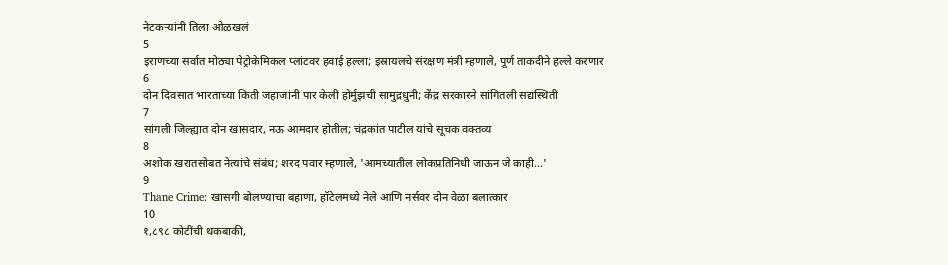नेटकऱ्यांनी तिला ओळखलं
5
इराणच्या सर्वात मोठ्या पेट्रोकेमिकल प्लांटवर हवाई हल्ला; इस्रायलचे संरक्षण मंत्री म्हणाले, पूर्ण ताकदीने हल्ले करणार
6
दोन दिवसात भारताच्या किती जहाजांनी पार केली होर्मुझची सामुद्रधुनी; केंद्र सरकारने सांगितली सद्यस्थिती
7
सांगली जिल्ह्यात दोन खासदार, नऊ आमदार होतील; चंद्रकांत पाटील यांचे सूचक वक्तव्य
8
अशोक खरातसोबत नेत्यांचे संबंध; शरद पवार म्हणाले, 'आमच्यातील लोकप्रतिनिधी जाऊन जे काही...'
9
Thane Crime: खासगी बोलण्याचा बहाणा, हॉटेलमध्ये नेले आणि नर्सवर दोन वेळा बलात्कार
10
१,८९८ कोटींची थकबाकी,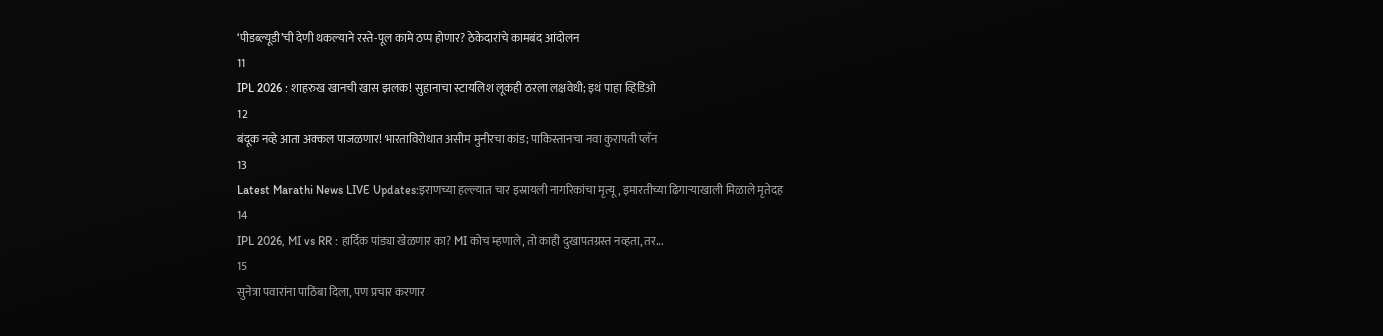‘पीडब्ल्यूडी’ची देणी थकल्याने रस्ते-पूल कामे ठप्प होणार? ठेकेदारांचे कामबंद आंदोलन
11
IPL 2026 : शाहरुख खानची खास झलक! सुहानाचा स्टायलिश लूकही ठरला लक्षवेधी; इथं पाहा व्हिडिओ
12
बंदूक नव्हे आता अक्कल पाजळणार! भारताविरोधात असीम मुनीरचा कांड; पाकिस्तानचा नवा कुरापती प्लॅन
13
Latest Marathi News LIVE Updates:इराणच्या हल्ल्यात चार इस्रायली नागरिकांचा मृत्यू, इमारतीच्या ढिगाऱ्याखाली मिळाले मृतेदह
14
IPL 2026, MI vs RR : हार्दिक पांड्या खेळणार का? MI कोच म्हणाले, तो काही दुखापतग्रस्त नव्हता, तर...
15
सुनेत्रा पवारांना पाठिंबा दिला, पण प्रचार करणार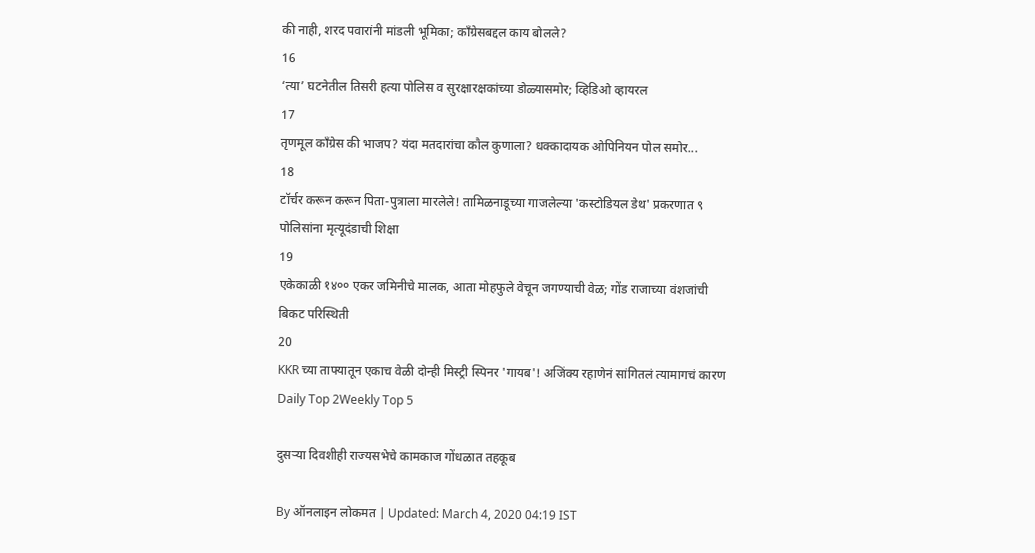की नाही, शरद पवारांनी मांडली भूमिका; काँग्रेसबद्दल काय बोलले?
16
‘त्या’ घटनेतील तिसरी हत्या पोलिस व सुरक्षारक्षकांच्या डोळ्यासमोर; व्हिडिओ व्हायरल
17
तृणमूल काँग्रेस की भाजप? यंदा मतदारांचा कौल कुणाला? धक्कादायक ओपिनियन पोल समोर...
18
टॉर्चर करून करून पिता-पुत्राला मारलेले! तामिळनाडूच्या गाजलेल्या 'कस्टोडियल डेथ' प्रकरणात ९ पोलिसांना मृत्यूदंडाची शिक्षा
19
एकेकाळी १४०० एकर जमिनीचे मालक, आता मोहफुले वेचून जगण्याची वेळ; गोंड राजाच्या वंशजांची बिकट परिस्थिती
20
KKR च्या ताफ्यातून एकाच वेळी दोन्ही मिस्ट्री स्पिनर 'गायब'! अजिंक्य रहाणेनं सांगितलं त्यामागचं कारण
Daily Top 2Weekly Top 5

दुसऱ्या दिवशीही राज्यसभेचे कामकाज गोंधळात तहकूब

By ऑनलाइन लोकमत | Updated: March 4, 2020 04:19 IST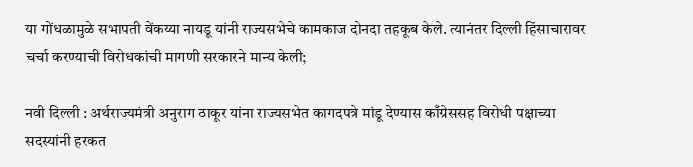या गोंधळामुळे सभापती वेंकय्या नायडू यांनी राज्यसभेचे कामकाज दोनदा तहकूब केले. त्यानंतर दिल्ली हिंसाचारावर चर्चा करण्याची विरोधकांची मागणी सरकारने मान्य केली;

नवी दिल्ली : अर्थराज्यमंत्री अनुराग ठाकूर यांना राज्यसभेत कागदपत्रे मांडू देण्यास काँग्रेससह विरोधी पक्षाच्या सदस्यांनी हरकत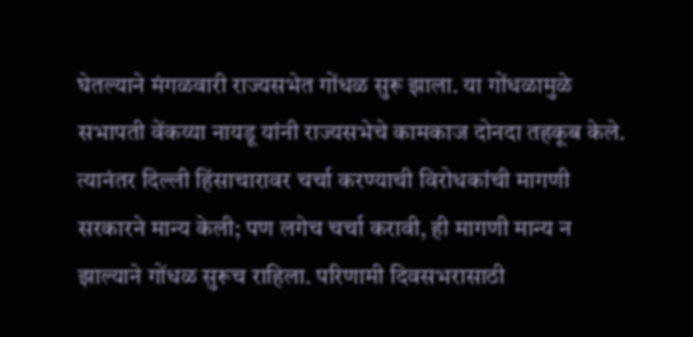घेतल्याने मंगळवारी राज्यसभेत गोंधळ सुरू झाला. या गोंधळामुळे सभापती वेंकय्या नायडू यांनी राज्यसभेचे कामकाज दोनदा तहकूब केले. त्यानंतर दिल्ली हिंसाचारावर चर्चा करण्याची विरोधकांची मागणी सरकारने मान्य केली; पण लगेच चर्चा करावी, ही मागणी मान्य न झाल्याने गोंधळ सुरूच राहिला. परिणामी दिवसभरासाठी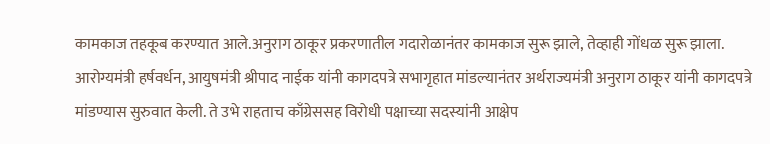कामकाज तहकूब करण्यात आले.अनुराग ठाकूर प्रकरणातील गदारोळानंतर कामकाज सुरू झाले, तेव्हाही गोंधळ सुरू झाला. आरोग्यमंत्री हर्षवर्धन, आयुषमंत्री श्रीपाद नाईक यांनी कागदपत्रे सभागृहात मांडल्यानंतर अर्थराज्यमंत्री अनुराग ठाकूर यांनी कागदपत्रे मांडण्यास सुरुवात केली. ते उभे राहताच काँग्रेससह विरोधी पक्षाच्या सदस्यांनी आक्षेप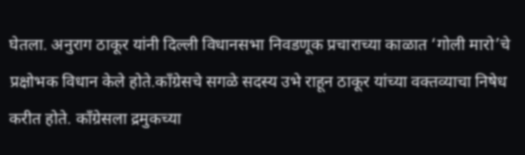घेतला. अनुराग ठाकूर यांनी दिल्ली विधानसभा निवडणूक प्रचाराच्या काळात ‘गोली मारो’चे प्रक्षोभक विधान केले होते.काँग्रेसचे सगळे सदस्य उभे राहून ठाकूर यांच्या वक्तव्याचा निषेध करीत होते. काँग्रेसला द्रमुकच्या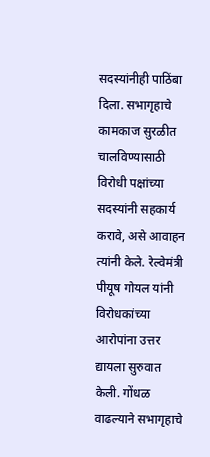सदस्यांनीही पाठिंबा दिला. सभागृहाचे कामकाज सुरळीत चालविण्यासाठी विरोधी पक्षांच्या सदस्यांनी सहकार्य करावे, असे आवाहन त्यांनी केले. रेल्वेमंत्री पीयूष गोयल यांनी विरोधकांच्या आरोपांना उत्तर द्यायला सुरुवात केली. गोंधळ वाढल्याने सभागृहाचे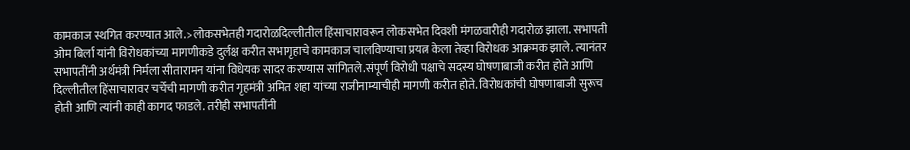कामकाज स्थगित करण्यात आले.>लोकसभेतही गदारोळदिल्लीतील हिंसाचारावरून लोकसभेत दिवशी मंगळवारीही गदारोळ झाला. सभापती ओम बिर्ला यांनी विरोधकांच्या मागणीकडे दुर्लक्ष करीत सभागृहाचे कामकाज चालविण्याचा प्रयत्न केला तेव्हा विरोधक आक्रमक झाले. त्यानंतर सभापतींनी अर्थमंत्री निर्मला सीतारामन यांना विधेयक सादर करण्यास सांगितले.संपूर्ण विरोधी पक्षाचे सदस्य घोषणाबाजी करीत होते आणि दिल्लीतील हिंसाचारावर चर्चेची मागणी करीत गृहमंत्री अमित शहा यांच्या राजीनाम्याचीही मागणी करीत होते. विरोधकांची घोषणाबाजी सुरूच होती आणि त्यांनी काही कागद फाडले. तरीही सभापतींनी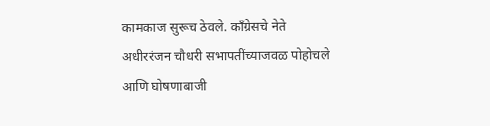कामकाज सुरूच ठेवले. काँग्रेसचे नेते अधीररंजन चौधरी सभापतींच्याजवळ पोहोचले आणि घोषणाबाजी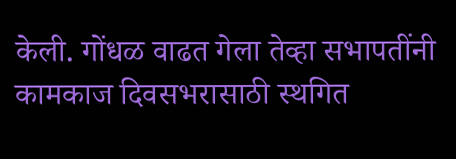केली. गोंधळ वाढत गेला तेव्हा सभापतींनी कामकाज दिवसभरासाठी स्थगित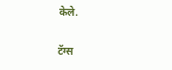केले.

टॅग्स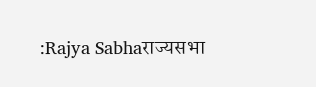:Rajya Sabhaराज्यसभा